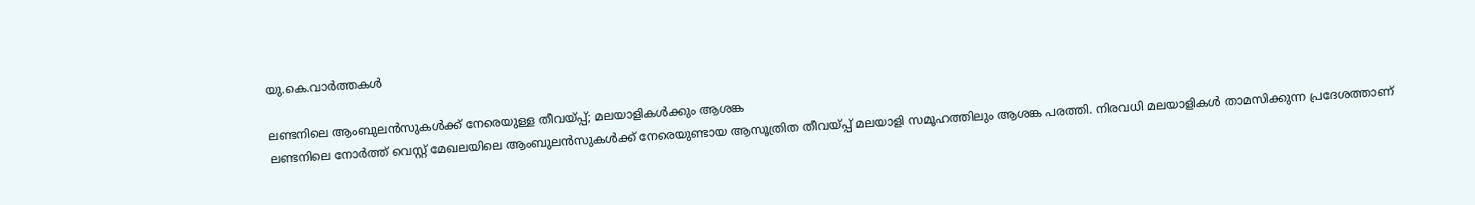യു.കെ.വാര്‍ത്തകള്‍

ലണ്ടനിലെ ആംബുലന്‍സുകള്‍ക്ക് നേരെയുള്ള തീവയ്പ്പ്; മലയാളികള്‍ക്കും ആശങ്ക
ലണ്ടനിലെ നോര്‍ത്ത് വെസ്റ്റ് മേഖലയിലെ ആംബുലന്‍സുകള്‍ക്ക് നേരെയുണ്ടായ ആസൂത്രിത തീവയ്പ്പ് മലയാളി സമൂഹത്തിലും ആശങ്ക പരത്തി. നിരവധി മലയാളികള്‍ താമസിക്കുന്ന പ്രദേശത്താണ്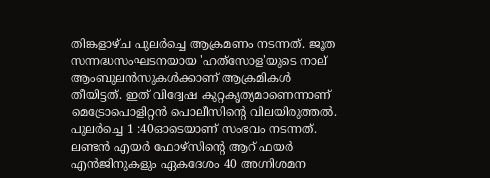തിങ്കളാഴ്ച പുലര്‍ച്ചെ ആക്രമണം നടന്നത്. ജൂത സന്നദ്ധസംഘടനയായ 'ഹത്‍സോള'യുടെ നാല് ആംബുലന്‍സുകള്‍ക്കാണ് ആക്രമികള്‍ തീയിട്ടത്. ഇത് വിദ്വേഷ കുറ്റകൃത്യമാണെന്നാണ് മെട്രോപൊളിറ്റന്‍ പൊലീസിന്റെ വിലയിരുത്തല്‍. പുലര്‍ച്ചെ 1 :40ഓടെയാണ് സംഭവം നടന്നത്. ലണ്ടന്‍ എയര്‍ ഫോഴ്സിന്റെ ആറ് ഫയര്‍ എന്‍ജിനുകളും ഏകദേശം 40 അഗ്നിശമന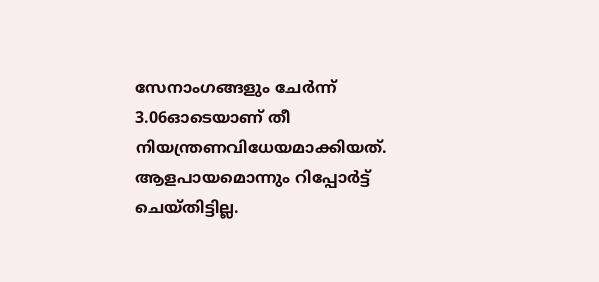സേനാംഗങ്ങളും ചേര്‍ന്ന് 3.06ഓടെയാണ് തീ നിയന്ത്രണവിധേയമാക്കിയത്. ആളപായമൊന്നും റിപ്പോര്‍ട്ട് ചെയ്തിട്ടില്ല.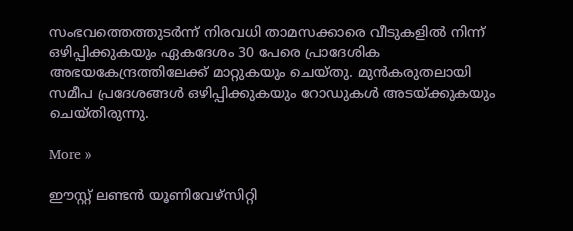സംഭവത്തെത്തുടര്‍ന്ന് നിരവധി താമസക്കാരെ വീടുകളില്‍ നിന്ന് ഒഴിപ്പിക്കുകയും ഏകദേശം 30 പേരെ പ്രാദേശിക അഭയകേന്ദ്രത്തിലേക്ക് മാറ്റുകയും ചെയ്തു. മുന്‍കരുതലായി സമീപ പ്രദേശങ്ങള്‍ ഒഴിപ്പിക്കുകയും റോഡുകള്‍ അടയ്ക്കുകയും ചെയ്തിരുന്നു.

More »

ഈസ്റ്റ് ലണ്ടന്‍ യൂണിവേഴ്സിറ്റി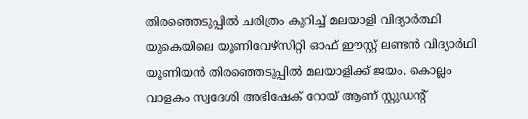തിരഞ്ഞെടുപ്പില്‍ ചരിത്രം കുറിച്ച് മലയാളി വിദ്യാര്‍ത്ഥി
യുകെയിലെ യൂണിവേഴ്സിറ്റി ഓഫ് ഈസ്റ്റ് ലണ്ടന്‍ വിദ്യാര്‍ഥി യൂണിയന്‍ തിരഞ്ഞെടുപ്പില്‍ മലയാളിക്ക് ജയം. കൊല്ലം വാളകം സ്വദേശി അഭിഷേക് റോയ് ആണ് സ്റ്റുഡന്റ്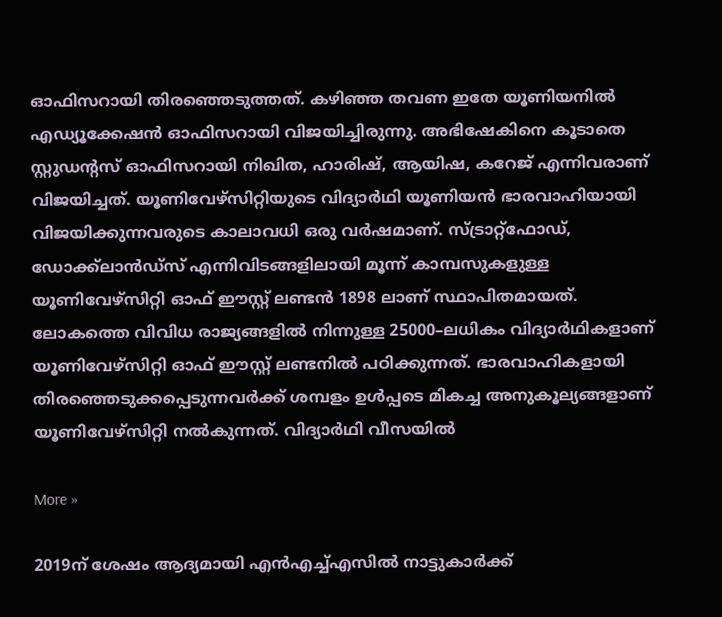ഓഫിസറായി തിരഞ്ഞെടുത്തത്. കഴിഞ്ഞ തവണ ഇതേ യൂണിയനില്‍ എഡ്യൂക്കേഷന്‍ ഓഫിസറായി വിജയിച്ചിരുന്നു. അഭിഷേകിനെ കൂടാതെ സ്റ്റുഡന്റസ് ഓഫിസറായി നിഖിത, ഹാരിഷ്, ആയിഷ, കറേജ് എന്നിവരാണ് വിജയിച്ചത്. യൂണിവേഴ്സിറ്റിയുടെ വിദ്യാര്‍ഥി യൂണിയന്‍ ഭാരവാഹിയായി വിജയിക്കുന്നവരുടെ കാലാവധി ഒരു വര്‍ഷമാണ്. സ്ട്രാറ്റ്ഫോഡ്, ഡോക്ക്ലാന്‍ഡ്സ് എന്നിവിടങ്ങളിലായി മൂന്ന് കാമ്പസുകളുള്ള യൂണിവേഴ്സിറ്റി ഓഫ് ഈസ്റ്റ് ലണ്ടന്‍ 1898 ലാണ് സ്ഥാപിതമായത്. ലോകത്തെ വിവിധ രാജ്യങ്ങളില്‍ നിന്നുള്ള 25000–ലധികം വിദ്യാര്‍ഥികളാണ് യൂണിവേഴ്സിറ്റി ഓഫ് ഈസ്റ്റ് ലണ്ടനില്‍ പഠിക്കുന്നത്. ഭാരവാഹികളായി തിരഞ്ഞെടുക്കപ്പെടുന്നവര്‍ക്ക് ശമ്പളം ഉള്‍പ്പടെ മികച്ച അനുകൂല്യങ്ങളാണ് യൂണിവേഴ്സിറ്റി നല്‍കുന്നത്. വിദ്യാര്‍ഥി വീസയില്‍

More »

2019ന് ശേഷം ആദ്യമായി എന്‍എച്ച്എസില്‍ നാട്ടുകാര്‍ക്ക്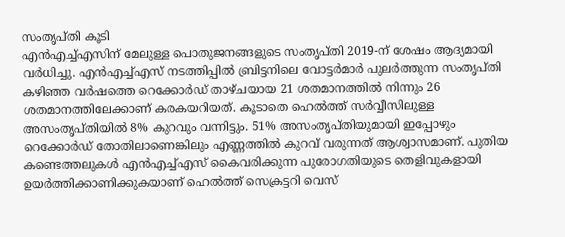സംതൃപ്തി കൂടി
എന്‍എച്ച്എസിന് മേലുള്ള പൊതുജനങ്ങളുടെ സംതൃപ്തി 2019-ന് ശേഷം ആദ്യമായി വര്‍ധിച്ചു. എന്‍എച്ച്എസ് നടത്തിപ്പില്‍ ബ്രിട്ടനിലെ വോട്ടര്‍മാര്‍ പുലര്‍ത്തുന്ന സംതൃപ്തി കഴിഞ്ഞ വര്‍ഷത്തെ റെക്കോര്‍ഡ് താഴ്ചയായ 21 ശതമാനത്തില്‍ നിന്നും 26 ശതമാനത്തിലേക്കാണ് കരകയറിയത്. കൂടാതെ ഹെല്‍ത്ത് സര്‍വ്വീസിലുള്ള അസംതൃപ്തിയില്‍ 8% കുറവും വന്നിട്ടും. 51% അസംതൃപ്തിയുമായി ഇപ്പോഴും റെക്കോര്‍ഡ് തോതിലാണെങ്കിലും എണ്ണത്തില്‍ കുറവ് വരുന്നത് ആശ്വാസമാണ്. പുതിയ കണ്ടെത്തലുകള്‍ എന്‍എച്ച്എസ് കൈവരിക്കുന്ന പുരോഗതിയുടെ തെളിവുകളായി ഉയര്‍ത്തിക്കാണിക്കുകയാണ് ഹെല്‍ത്ത് സെക്രട്ടറി വെസ്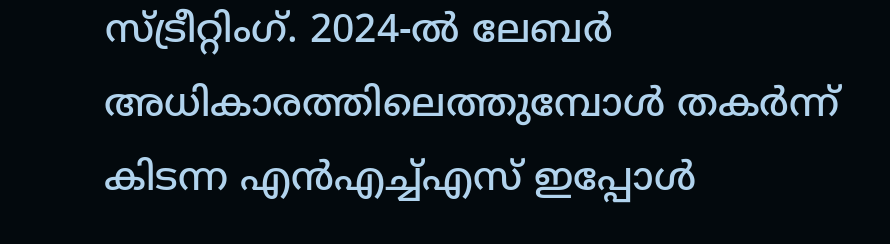സ്ട്രീറ്റിംഗ്. 2024-ല്‍ ലേബര്‍ അധികാരത്തിലെത്തുമ്പോള്‍ തകര്‍ന്ന് കിടന്ന എന്‍എച്ച്എസ് ഇപ്പോള്‍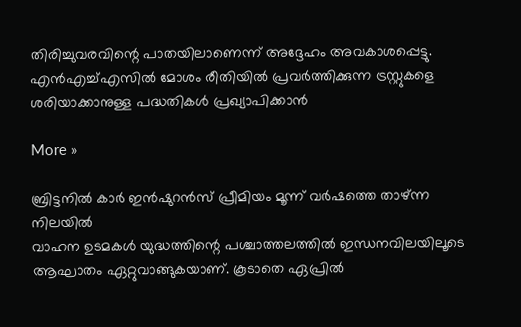തിരിച്ചുവരവിന്റെ പാതയിലാണെന്ന് അദ്ദേഹം അവകാശപ്പെട്ടു. എന്‍എച്ച്എസില്‍ മോശം രീതിയില്‍ പ്രവര്‍ത്തിക്കുന്ന ട്രസ്റ്റുകളെ ശരിയാക്കാനുള്ള പദ്ധതികള്‍ പ്രഖ്യാപിക്കാന്‍

More »

ബ്രിട്ടനില്‍ കാര്‍ ഇന്‍ഷുറന്‍സ് പ്രീമിയം മൂന്ന് വര്‍ഷത്തെ താഴ്ന്ന നിലയില്‍
വാഹന ഉടമകള്‍ യുദ്ധത്തിന്റെ പശ്ചാത്തലത്തില്‍ ഇന്ധനവിലയിലൂടെ ആഘാതം ഏറ്റുവാങ്ങുകയാണ്. കൂടാതെ ഏപ്രില്‍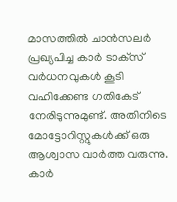മാസത്തില്‍ ചാന്‍സലര്‍ പ്രഖ്യപിച്ച കാര്‍ ടാക്‌സ് വര്‍ധനവുകള്‍ കൂടി വഹിക്കേണ്ട ഗതികേട് നേരിടുന്നുമുണ്ട്. അതിനിടെ മോട്ടോറിസ്റ്റുകള്‍ക്ക് ഒരു ആശ്വാസ വാര്‍ത്ത വരുന്നു. കാര്‍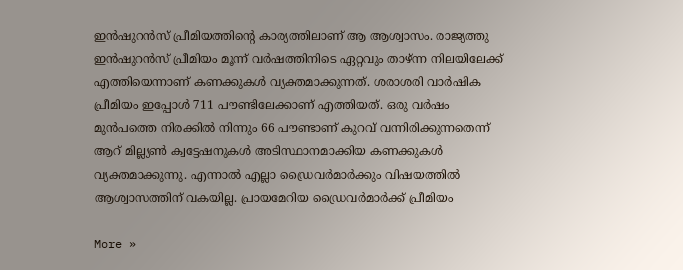ഇന്‍ഷുറന്‍സ് പ്രീമിയത്തിന്റെ കാര്യത്തിലാണ് ആ ആശ്വാസം. രാജ്യത്തു ഇന്‍ഷുറന്‍സ് പ്രീമിയം മൂന്ന് വര്‍ഷത്തിനിടെ ഏറ്റവും താഴ്ന്ന നിലയിലേക്ക് എത്തിയെന്നാണ് കണക്കുകള്‍ വ്യക്തമാക്കുന്നത്. ശരാശരി വാര്‍ഷിക പ്രീമിയം ഇപ്പോള്‍ 711 പൗണ്ടിലേക്കാണ് എത്തിയത്. ഒരു വര്‍ഷം മുന്‍പത്തെ നിരക്കില്‍ നിന്നും 66 പൗണ്ടാണ് കുറവ് വന്നിരിക്കുന്നതെന്ന് ആറ് മില്ല്യണ്‍ ക്വട്ടേഷനുകള്‍ അടിസ്ഥാനമാക്കിയ കണക്കുകള്‍ വ്യക്തമാക്കുന്നു. എന്നാല്‍ എല്ലാ ഡ്രൈവര്‍മാര്‍ക്കും വിഷയത്തില്‍ ആശ്വാസത്തിന് വകയില്ല. പ്രായമേറിയ ഡ്രൈവര്‍മാര്‍ക്ക് പ്രീമിയം

More »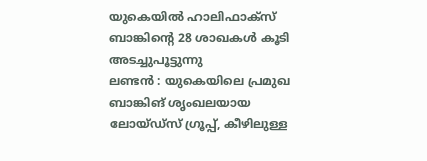യുകെയില്‍ ഹാലിഫാക്‌സ് ബാങ്കിന്റെ 28 ശാഖകള്‍ കൂടി അടച്ചുപൂട്ടുന്നു
ലണ്ടന്‍ : യുകെയിലെ പ്രമുഖ ബാങ്കിങ് ശൃംഖലയായ ലോയ്ഡ്സ് ഗ്രൂപ്പ്, കീഴിലുള്ള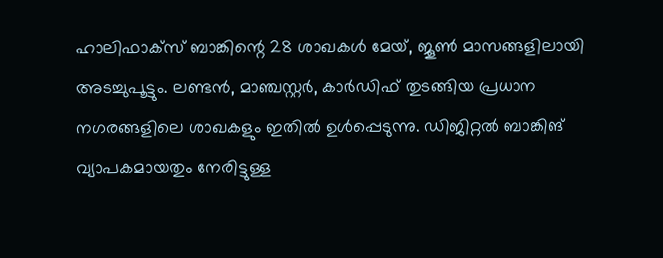ഹാലിഫാക്‌സ് ബാങ്കിന്റെ 28 ശാഖകള്‍ മേയ്, ജൂണ്‍ മാസങ്ങളിലായി അടച്ചുപൂട്ടും. ലണ്ടന്‍, മാഞ്ചസ്റ്റര്‍, കാര്‍ഡിഫ് തുടങ്ങിയ പ്രധാന നഗരങ്ങളിലെ ശാഖകളും ഇതില്‍ ഉള്‍പ്പെടുന്നു. ഡിജിറ്റല്‍ ബാങ്കിങ് വ്യാപകമായതും നേരിട്ടുള്ള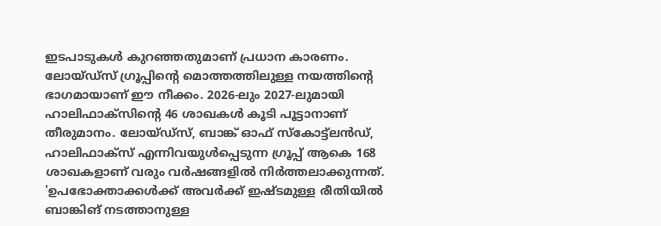ഇടപാടുകള്‍ കുറഞ്ഞതുമാണ് പ്രധാന കാരണം. ലോയ്ഡ്സ് ഗ്രൂപ്പിന്റെ മൊത്തത്തിലുള്ള നയത്തിന്റെ ഭാഗമായാണ് ഈ നീക്കം. 2026-ലും 2027-ലുമായി ഹാലിഫാക്‌സിന്റെ 46 ശാഖകള്‍ കൂടി പൂട്ടാനാണ് തീരുമാനം. ലോയ്ഡ്സ്, ബാങ്ക് ഓഫ് സ്‌കോട്ട്ലന്‍ഡ്, ഹാലിഫാക്‌സ് എന്നിവയുള്‍പ്പെടുന്ന ഗ്രൂപ്പ് ആകെ 168 ശാഖകളാണ് വരും വര്‍ഷങ്ങളില്‍ നിര്‍ത്തലാക്കുന്നത്. 'ഉപഭോക്താക്കള്‍ക്ക് അവര്‍ക്ക് ഇഷ്ടമുള്ള രീതിയില്‍ ബാങ്കിങ് നടത്താനുള്ള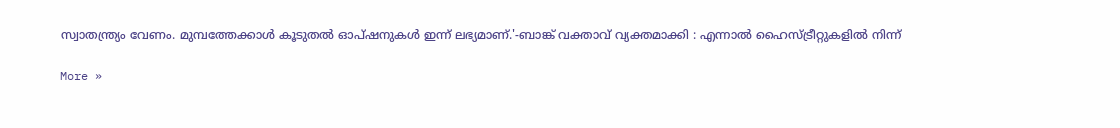സ്വാതന്ത്ര്യം വേണം. മുമ്പത്തേക്കാള്‍ കൂടുതല്‍ ഓപ്ഷനുകള്‍ ഇന്ന് ലഭ്യമാണ്.'-ബാങ്ക് വക്താവ് വ്യക്തമാക്കി : എന്നാല്‍ ഹൈസ്ട്രീറ്റുകളില്‍ നിന്ന്

More »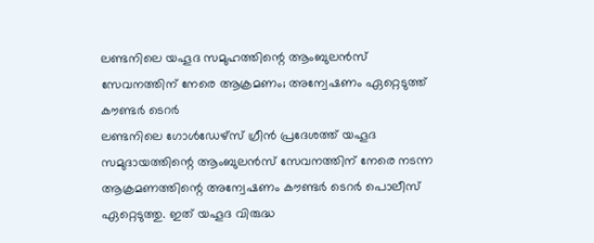ലണ്ടനിലെ യഹൂദ സമുഹത്തിന്റെ ആംബുലന്‍സ് സേവനത്തിന് നേരെ ആക്രമണം; അന്വേഷണം ഏറ്റെടുത്ത് കൗണ്ടര്‍ ടെറര്‍
ലണ്ടനിലെ ഗോള്‍ഡേഴ്‌സ് ഗ്രീന്‍ പ്രദേശത്ത് യഹൂദ സമുദായത്തിന്റെ ആംബുലന്‍സ് സേവനത്തിന് നേരെ നടന്ന ആക്രമണത്തിന്റെ അന്വേഷണം കൗണ്ടര്‍ ടെറര്‍ പൊലീസ് ഏറ്റെടുത്തു. ഇത് യഹൂദ വിരുദ്ധ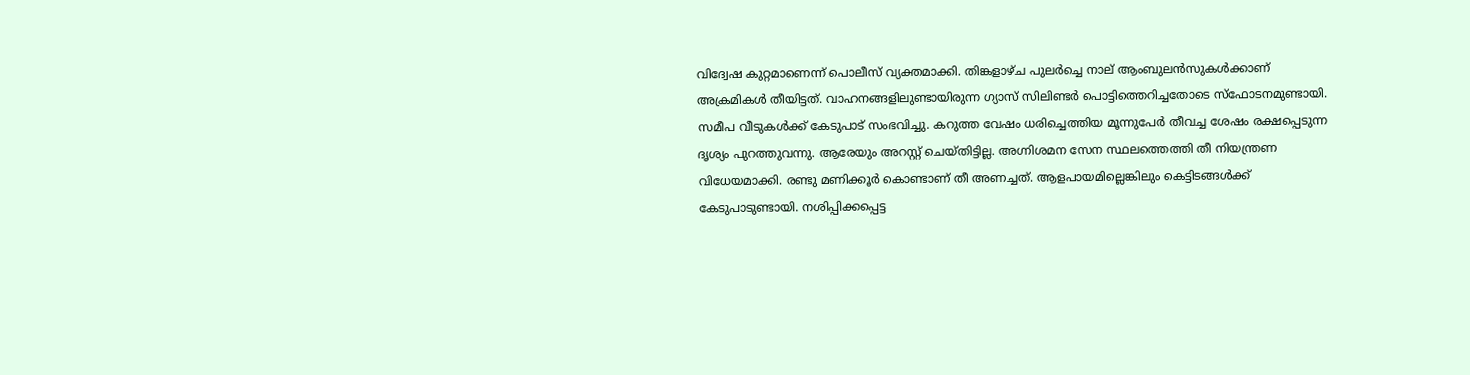വിദ്വേഷ കുറ്റമാണെന്ന് പൊലീസ് വ്യക്തമാക്കി. തിങ്കളാഴ്ച പുലര്‍ച്ചെ നാല് ആംബുലന്‍സുകള്‍ക്കാണ് അക്രമികള്‍ തീയിട്ടത്. വാഹനങ്ങളിലുണ്ടായിരുന്ന ഗ്യാസ് സിലിണ്ടര്‍ പൊട്ടിത്തെറിച്ചതോടെ സ്‌ഫോടനമുണ്ടായി. സമീപ വീടുകള്‍ക്ക് കേടുപാട് സംഭവിച്ചു. കറുത്ത വേഷം ധരിച്ചെത്തിയ മൂന്നുപേര്‍ തീവച്ച ശേഷം രക്ഷപ്പെടുന്ന ദൃശ്യം പുറത്തുവന്നു. ആരേയും അറസ്റ്റ് ചെയ്തിട്ടില്ല. അഗ്നിശമന സേന സ്ഥലത്തെത്തി തീ നിയന്ത്രണ വിധേയമാക്കി. രണ്ടു മണിക്കൂര്‍ കൊണ്ടാണ് തീ അണച്ചത്. ആളപായമില്ലെങ്കിലും കെട്ടിടങ്ങള്‍ക്ക് കേടുപാടുണ്ടായി. നശിപ്പിക്കപ്പെട്ട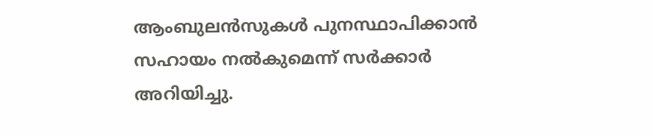ആംബുലന്‍സുകള്‍ പുനസ്ഥാപിക്കാന്‍ സഹായം നല്‍കുമെന്ന് സര്‍ക്കാര്‍ അറിയിച്ചു.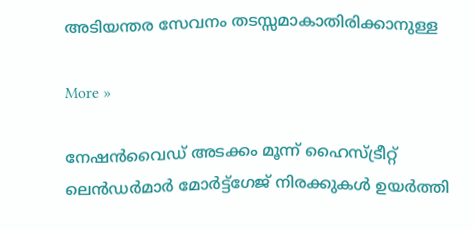അടിയന്തര സേവനം തടസ്സമാകാതിരിക്കാനുള്ള

More »

നേഷന്‍വൈഡ് അടക്കം മൂന്ന് ഹൈസ്ട്രീറ്റ് ലെന്‍ഡര്‍മാര്‍ മോര്‍ട്ട്‌ഗേജ് നിരക്കുകള്‍ ഉയര്‍ത്തി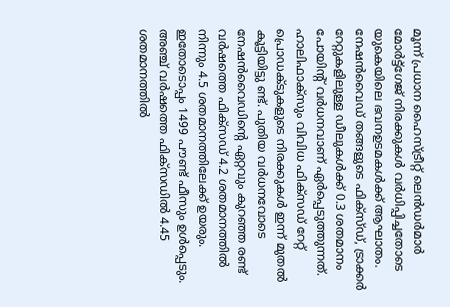മൂന്ന് പ്രധാന ഹൈസ്ട്രീറ്റ് ലെന്‍ഡര്‍മാര്‍ മോര്‍ട്ട്‌ഗേജ് നിരക്കുകള്‍ വര്‍ധിപ്പിച്ചതോടെ യുകെയിലെ ഭവനഉടമകള്‍ക്ക് ആഘാതം. നേഷന്‍വൈഡ് തങ്ങളുടെ ഫിക്‌സ്ഡ്, ട്രാക്കര്‍ റേറ്റുകളിലുള്ള ഡീലുകള്‍ക്ക് 0.3 ശതമാനം പോയിന്റ് വര്‍ധനവാണ് ഏര്‍പ്പെടുത്തുന്നത്. ഹാലിഫാക്‌സും വിവിധ ഫിക്‌സഡ് റേറ്റ് പ്രൊഡക്ടുകളുടെ നിരക്കുകള്‍ ഇന്ന് മുതല്‍ കൂട്ടിയിട്ടു ണ്ട്. പുതിയ വര്‍ധനവോടെ നേഷന്‍വൈഡിന്റെ ഏറ്റവും കുറഞ്ഞ രണ്ട് വര്‍ഷത്തെ ഫിക്‌സഡ് 4.2 ശതമാനത്തില്‍ നിന്നും 4.5 ശതമാനത്തിലേക്ക് ഉയരും. ഇതോടൊപ്പം 1499 പൗണ്ട് ഫീസും ഉള്‍പ്പെടും. അഞ്ച് വര്‍ഷത്തെ ഫിക്‌സഡില്‍ 4.45 ശതമാനത്തില്‍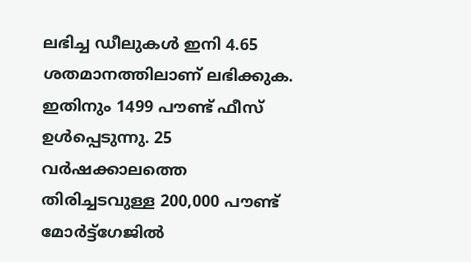ലഭിച്ച ഡീലുകള്‍ ഇനി 4.65 ശതമാനത്തിലാണ് ലഭിക്കുക. ഇതിനും 1499 പൗണ്ട് ഫീസ് ഉള്‍പ്പെടുന്നു. 25 വര്‍ഷക്കാലത്തെ തിരിച്ചടവുള്ള 200,000 പൗണ്ട് മോര്‍ട്ട്‌ഗേജില്‍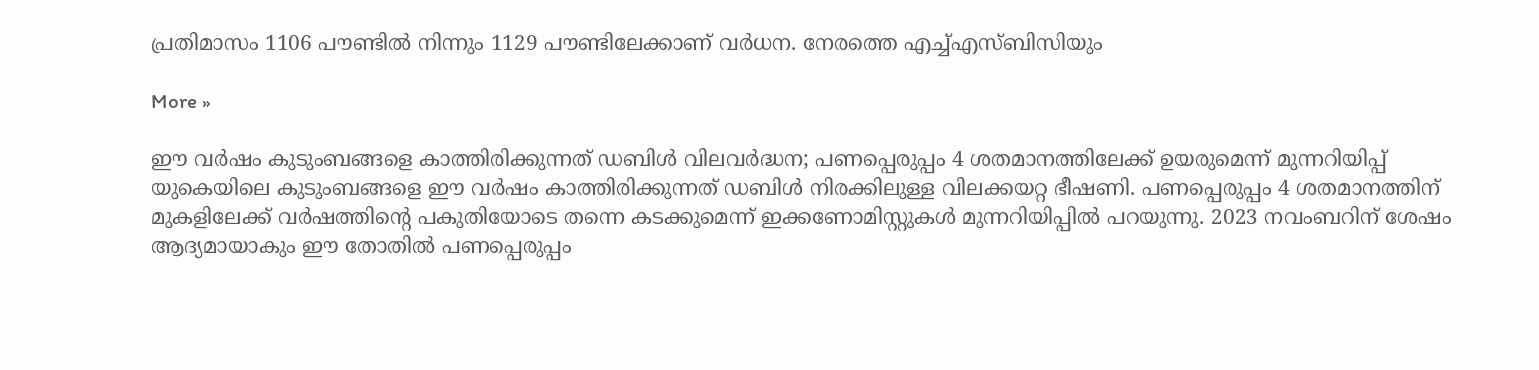പ്രതിമാസം 1106 പൗണ്ടില്‍ നിന്നും 1129 പൗണ്ടിലേക്കാണ് വര്‍ധന. നേരത്തെ എച്ച്എസ്ബിസിയും

More »

ഈ വര്‍ഷം കുടുംബങ്ങളെ കാത്തിരിക്കുന്നത് ഡബിള്‍ വിലവര്‍ദ്ധന; പണപ്പെരുപ്പം 4 ശതമാനത്തിലേക്ക് ഉയരുമെന്ന് മുന്നറിയിപ്പ്
യുകെയിലെ കുടുംബങ്ങളെ ഈ വര്‍ഷം കാത്തിരിക്കുന്നത് ഡബിള്‍ നിരക്കിലുള്ള വിലക്കയറ്റ ഭീഷണി. പണപ്പെരുപ്പം 4 ശതമാനത്തിന് മുകളിലേക്ക് വര്‍ഷത്തിന്റെ പകുതിയോടെ തന്നെ കടക്കുമെന്ന് ഇക്കണോമിസ്റ്റുകള്‍ മുന്നറിയിപ്പില്‍ പറയുന്നു. 2023 നവംബറിന് ശേഷം ആദ്യമായാകും ഈ തോതില്‍ പണപ്പെരുപ്പം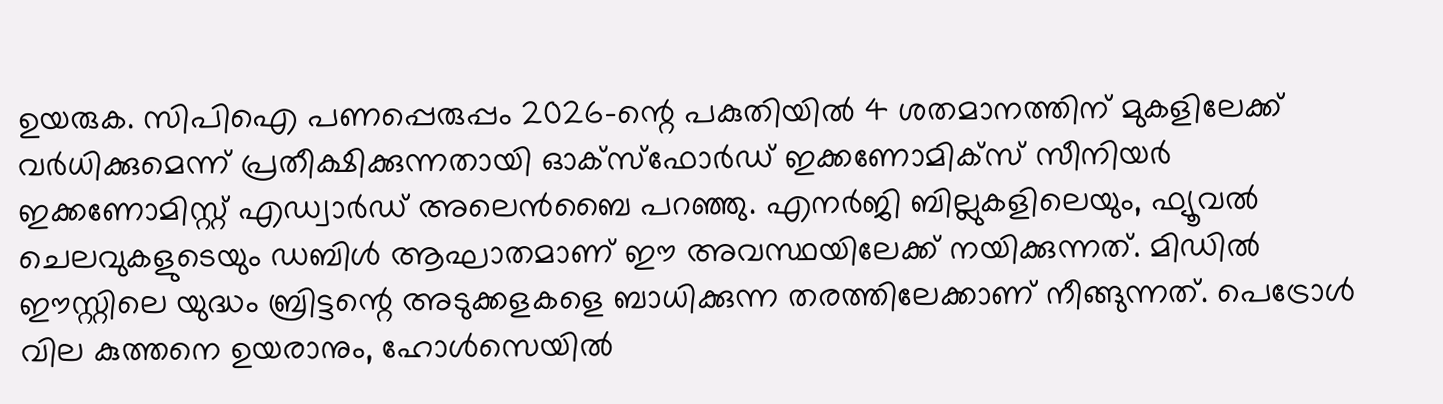ഉയരുക. സിപിഐ പണപ്പെരുപ്പം 2026-ന്റെ പകുതിയില്‍ 4 ശതമാനത്തിന് മുകളിലേക്ക് വര്‍ധിക്കുമെന്ന് പ്രതീക്ഷിക്കുന്നതായി ഓക്‌സ്‌ഫോര്‍ഡ് ഇക്കണോമിക്‌സ് സീനിയര്‍ ഇക്കണോമിസ്റ്റ് എഡ്വാര്‍ഡ് അലെന്‍ബൈ പറഞ്ഞു. എനര്‍ജി ബില്ലുകളിലെയും, ഫ്യൂവല്‍ ചെലവുകളുടെയും ഡബിള്‍ ആഘാതമാണ് ഈ അവസ്ഥയിലേക്ക് നയിക്കുന്നത്. മിഡില്‍ ഈസ്റ്റിലെ യുദ്ധം ബ്രിട്ടന്റെ അടുക്കളകളെ ബാധിക്കുന്ന തരത്തിലേക്കാണ് നീങ്ങുന്നത്. പെട്രോള്‍ വില കുത്തനെ ഉയരാനും, ഹോള്‍സെയില്‍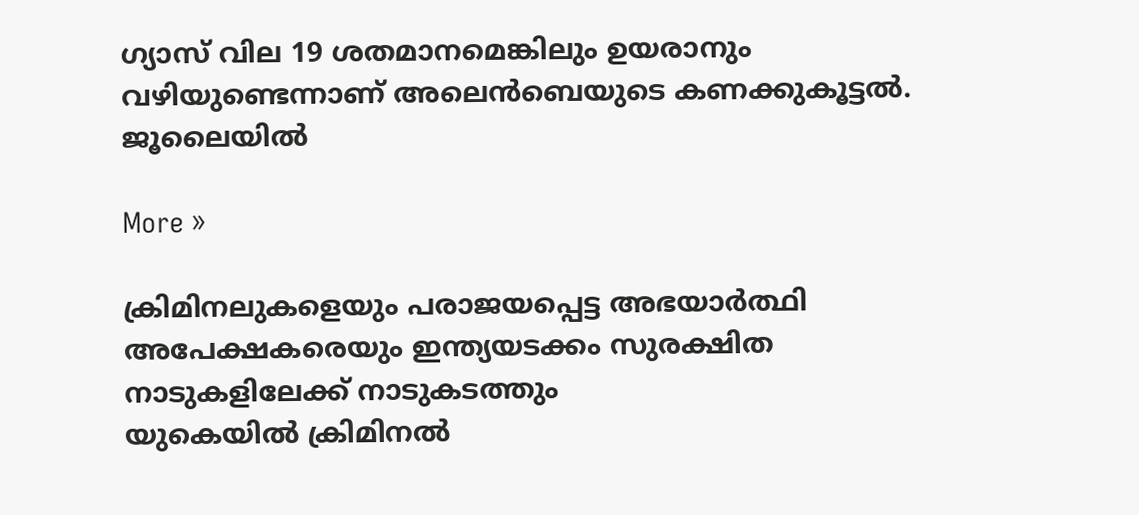ഗ്യാസ് വില 19 ശതമാനമെങ്കിലും ഉയരാനും വഴിയുണ്ടെന്നാണ് അലെന്‍ബെയുടെ കണക്കുകൂട്ടല്‍. ജൂലൈയില്‍

More »

ക്രിമിനലുകളെയും പരാജയപ്പെട്ട അഭയാര്‍ത്ഥി അപേക്ഷകരെയും ഇന്ത്യയടക്കം സുരക്ഷിത നാടുകളിലേക്ക് നാടുകടത്തും
യുകെയില്‍ ക്രിമിനല്‍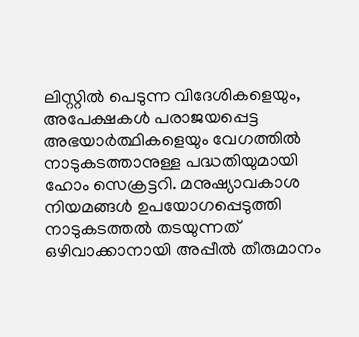ലിസ്റ്റില്‍ പെടുന്ന വിദേശികളെയും, അപേക്ഷകള്‍ പരാജയപ്പെട്ട അഭയാര്‍ത്ഥികളെയും വേഗത്തില്‍ നാടുകടത്താനുള്ള പദ്ധതിയുമായി ഹോം സെക്രട്ടറി. മനുഷ്യാവകാശ നിയമങ്ങള്‍ ഉപയോഗപ്പെടുത്തി നാടുകടത്തല്‍ തടയുന്നത് ഒഴിവാക്കാനായി അപ്പീല്‍ തീരുമാനം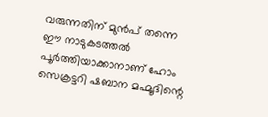വരുന്നതിന് മുന്‍പ് തന്നെ ഈ നാടുകടത്തല്‍ പൂര്‍ത്തിയാക്കാനാണ് ഹോം സെക്രട്ടറി ഷബാന മഹ്മൂദിന്റെ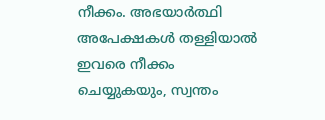നീക്കം. അഭയാര്‍ത്ഥി അപേക്ഷകള്‍ തള്ളിയാല്‍ ഇവരെ നീക്കം ചെയ്യുകയും, സ്വന്തം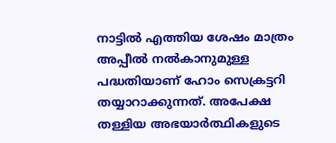നാട്ടില്‍ എത്തിയ ശേഷം മാത്രം അപ്പീല്‍ നല്‍കാനുമുള്ള പദ്ധതിയാണ് ഹോം സെക്രട്ടറി തയ്യാറാക്കുന്നത്. അപേക്ഷ തള്ളിയ അഭയാര്‍ത്ഥികളുടെ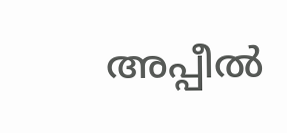അപ്പീല്‍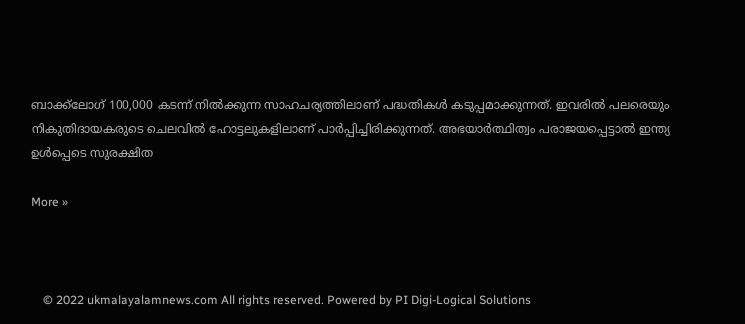ബാക്ക്‌ലോഗ് 100,000 കടന്ന് നില്‍ക്കുന്ന സാഹചര്യത്തിലാണ് പദ്ധതികള്‍ കടുപ്പമാക്കുന്നത്. ഇവരില്‍ പലരെയും നികുതിദായകരുടെ ചെലവില്‍ ഹോട്ടലുകളിലാണ് പാര്‍പ്പിച്ചിരിക്കുന്നത്. അഭയാര്‍ത്ഥിത്വം പരാജയപ്പെട്ടാല്‍ ഇന്ത്യ ഉള്‍പ്പെടെ സുരക്ഷിത

More »



    © 2022 ukmalayalamnews.com All rights reserved. Powered by PI Digi-Logical Solutions